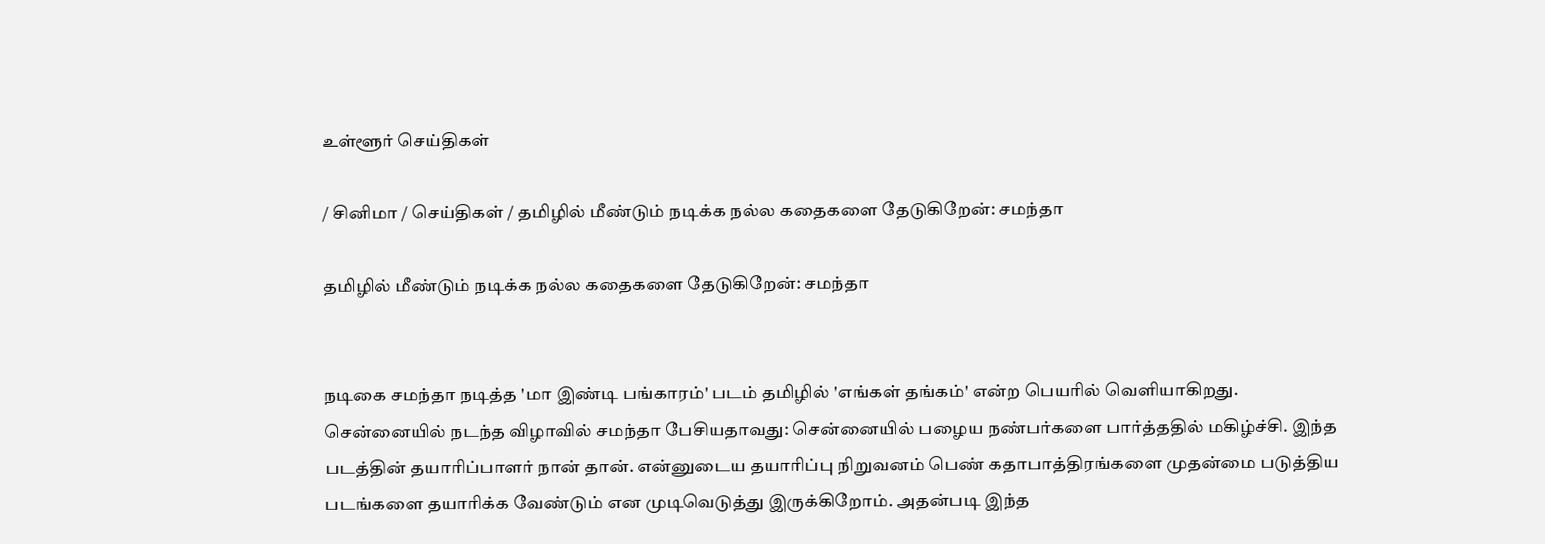உள்ளூர் செய்திகள்

/ சினிமா / செய்திகள் / தமிழில் மீண்டும் நடிக்க நல்ல கதைகளை தேடுகிறேன்: சமந்தா

தமிழில் மீண்டும் நடிக்க நல்ல கதைகளை தேடுகிறேன்: சமந்தா


நடிகை சமந்தா நடித்த 'மா இண்டி பங்காரம்' படம் தமிழில் 'எங்கள் தங்கம்' என்ற பெயரில் வெளியாகிறது. சென்னையில் நடந்த விழாவில் சமந்தா பேசியதாவது: சென்னையில் பழைய நண்பர்களை பார்த்ததில் மகிழ்ச்சி. இந்த படத்தின் தயாரிப்பாளர் நான் தான். என்னுடைய தயாரிப்பு நிறுவனம் பெண் கதாபாத்திரங்களை முதன்மை படுத்திய படங்களை தயாரிக்க வேண்டும் என முடிவெடுத்து இருக்கிறோம். அதன்படி இந்த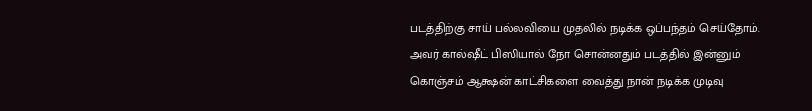படத்திற்கு சாய் பல்லவியை முதலில் நடிக்க ஒப்பந்தம் செய்தோம். அவர் கால்ஷீட் பிஸியால் நோ சொன்னதும் படத்தில் இன்னும் கொஞ்சம் ஆக்ஷன் காட்சிகளை வைத்து நான் நடிக்க முடிவு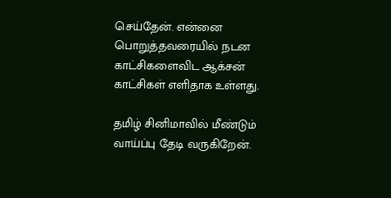செய்தேன். என்னை பொறுத்தவரையில் நடன காட்சிகளைவிட ஆக்சன் காட்சிகள் எளிதாக உள்ளது.

தமிழ் சினிமாவில் மீண்டும் வாய்ப்பு தேடி வருகிறேன்.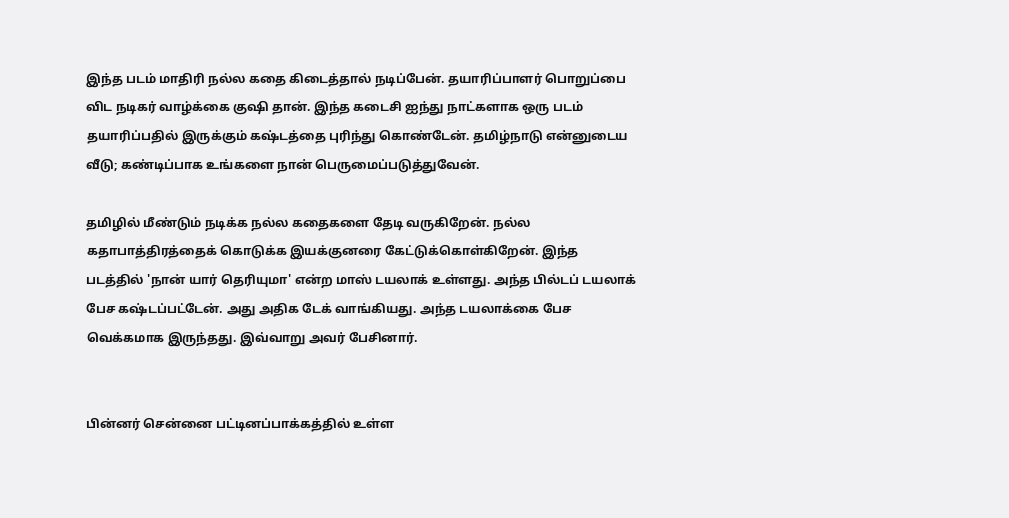இந்த படம் மாதிரி நல்ல கதை கிடைத்தால் நடிப்பேன். தயாரிப்பாளர் பொறுப்பை விட நடிகர் வாழ்க்கை குஷி தான். இந்த கடைசி ஐந்து நாட்களாக ஒரு படம் தயாரிப்பதில் இருக்கும் கஷ்டத்தை புரிந்து கொண்டேன். தமிழ்நாடு என்னுடைய வீடு; கண்டிப்பாக உங்களை நான் பெருமைப்படுத்துவேன்.

தமிழில் மீண்டும் நடிக்க நல்ல கதைகளை தேடி வருகிறேன். நல்ல கதாபாத்திரத்தைக் கொடுக்க இயக்குனரை கேட்டுக்கொள்கிறேன். இந்த படத்தில் 'நான் யார் தெரியுமா' என்ற மாஸ் டயலாக் உள்ளது. அந்த பில்டப் டயலாக் பேச கஷ்டப்பட்டேன். அது அதிக டேக் வாங்கியது. அந்த டயலாக்கை பேச வெக்கமாக இருந்தது. இவ்வாறு அவர் பேசினார்.


பின்னர் சென்னை பட்டினப்பாக்கத்தில் உள்ள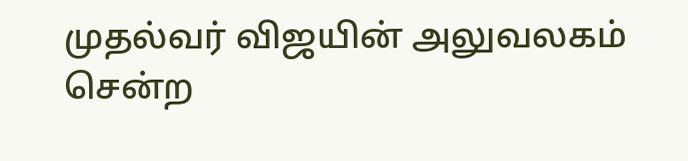முதல்வர் விஜயின் அலுவலகம் சென்ற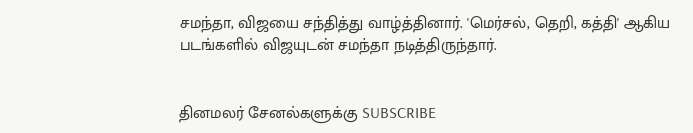சமந்தா, விஜயை சந்தித்து வாழ்த்தினார். 'மெர்சல், தெறி, கத்தி' ஆகிய படங்களில் விஜயுடன் சமந்தா நடித்திருந்தார்.


தினமலர் சேனல்களுக்கு SUBSCRIBE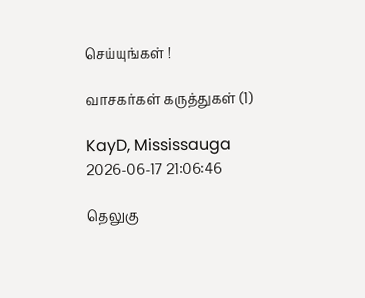செய்யுங்கள் !

வாசகர்கள் கருத்துகள் (1)

KayD, Mississauga
2026-06-17 21:06:46

தெலுகு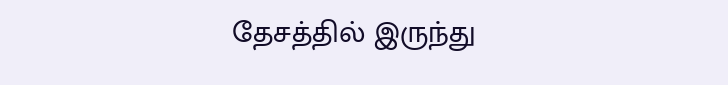தேசத்தில் இருந்து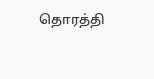தொரத்தி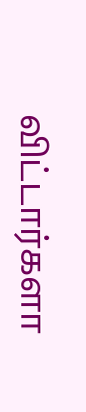விட்டார்களா